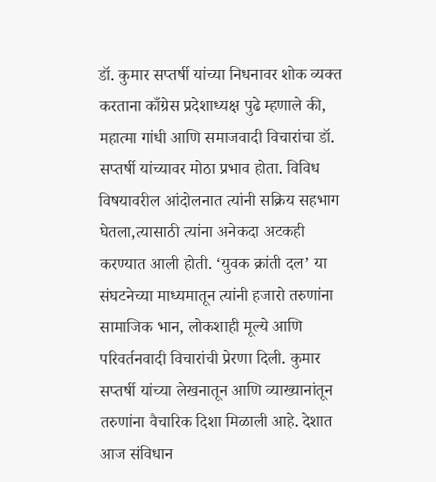डॉ. कुमार सप्तर्षी यांच्या निधनावर शोक व्यक्त करताना काँग्रेस प्रदेशाध्यक्ष पुढे म्हणाले की, महात्मा गांधी आणि समाजवादी विचारांचा डॉ. सप्तर्षी यांच्यावर मोठा प्रभाव होता. विविध विषयावरील आंदोलनात त्यांनी सक्रिय सहभाग घेतला,त्यासाठी त्यांना अनेकदा अटकही करण्यात आली होती. ‘युवक क्रांती दल’ या संघटनेच्या माध्यमातून त्यांनी हजारो तरुणांना सामाजिक भान, लोकशाही मूल्ये आणि परिवर्तनवादी विचारांची प्रेरणा दिली. कुमार सप्तर्षी यांच्या लेखनातून आणि व्याख्यानांतून तरुणांना वैचारिक दिशा मिळाली आहे. देशात आज संविधान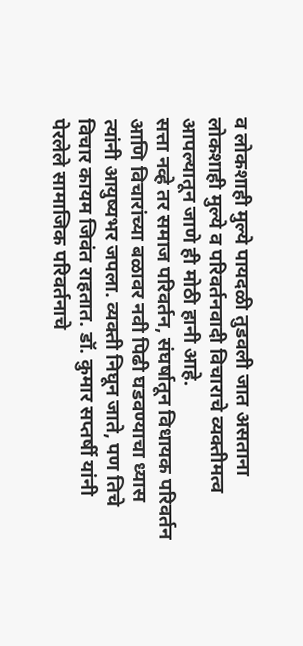व लोकशाही मुल्ये पायदळी तुडवली जात असताना लोकशाही मुल्ये व परिवर्तनवादी विचाराचे व्यक्तीमत्व आपल्यातून जाणे ही मोठी हानी आहे.
सत्ता नव्हे तर समाज परिवर्तन, संघर्षातून विधायक परिवर्तन आणि विचारांच्या बळावर नवी पिढी घडवण्याचा ध्यास त्यांनी आयुष्यभर जपला. व्यक्ती निघून जाते, पण तिचे विचार कायम जिवंत राहतात. डॉ. कुमार सप्तर्षी यांनी पेरलेले सामाजिक परिवर्तनाचे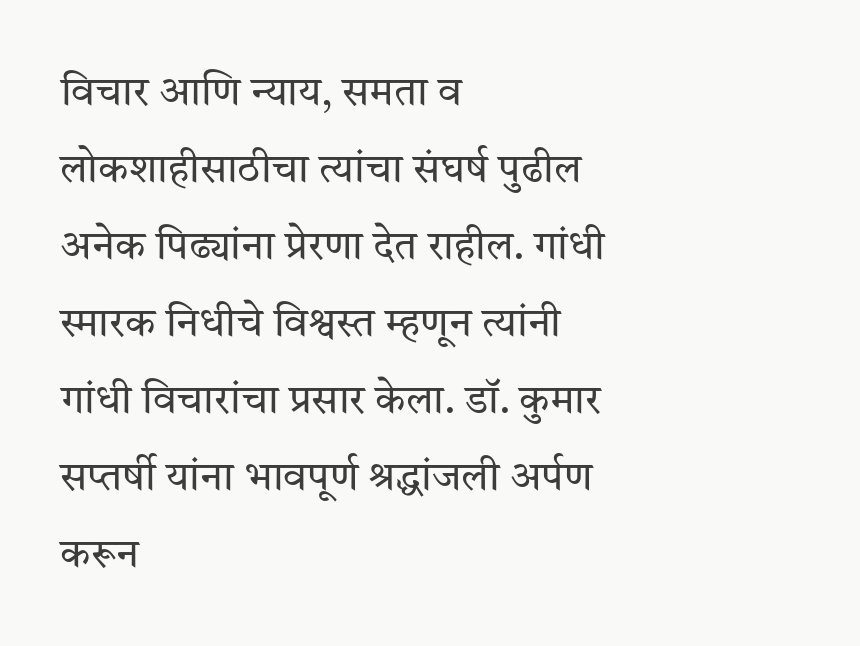विचार आणि न्याय, समता व लोकशाहीसाठीचा त्यांचा संघर्ष पुढील अनेक पिढ्यांना प्रेरणा देत राहील. गांधी स्मारक निधीचे विश्वस्त म्हणून त्यांनी गांधी विचारांचा प्रसार केला. डॉ. कुमार सप्तर्षी यांना भावपूर्ण श्रद्धांजली अर्पण करून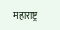महाराष्ट्र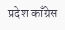प्रदेश काँग्रेस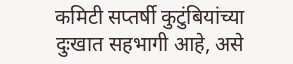कमिटी सप्तर्षी कुटुंबियांच्या दुःखात सहभागी आहे, असे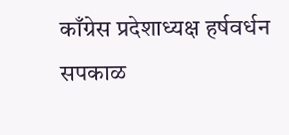काँग्रेस प्रदेशाध्यक्ष हर्षवर्धन सपकाळ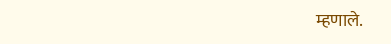म्हणाले.